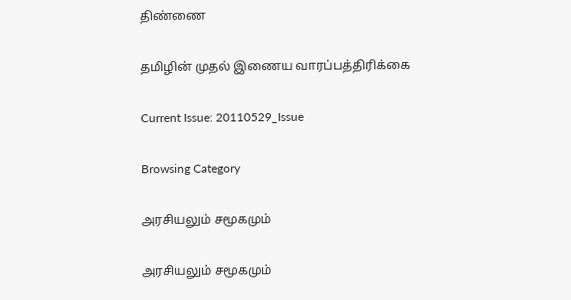திண்ணை

தமிழின் முதல் இணைய வாரப்பத்திரிக்கை

Current Issue: 20110529_Issue

Browsing Category

அரசியலும் சமூகமும்

அரசியலும் சமூகமும்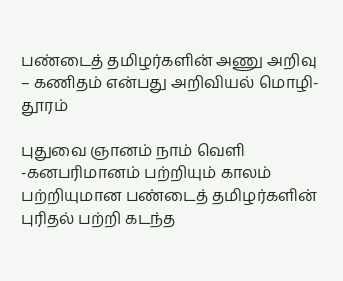பண்டைத் தமிழர்களின் அணு அறிவு – கணிதம் என்பது அறிவியல் மொழி- தூரம்

புதுவை ஞானம் நாம் வெளி -கனபரிமானம் பற்றியும் காலம் பற்றியுமான பண்டைத் தமிழர்களின் புரிதல் பற்றி கடந்த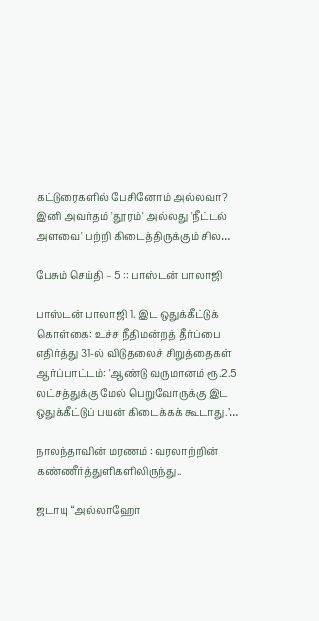கட்டுரைகளில் பேசினோம் அல்லவா? இனி அவர்தம் 'தூரம்' அல்லது 'நீட்டல் அளவை' பற்றி கிடைத்திருக்கும் சில…

பேசும் செய்தி – 5 :: பாஸ்டன் பாலாஜி

பாஸ்டன் பாலாஜி 1. இட ஒதுக்கீட்டுக் கொள்கை: உச்ச நீதிமன்றத் தீர்ப்பை எதிர்த்து 31-ல் விடுதலைச் சிறுத்தைகள் ஆர்ப்பாட்டம்: 'ஆண்டு வருமானம் ரூ.2.5 லட்சத்துக்கு மேல் பெறுவோருக்கு இட ஒதுக்கீட்டுப் பயன் கிடைக்கக் கூடாது.’…

நாலந்தாவின் மரணம் : வரலாற்றின் கண்ணீர்த்துளிகளிலிருந்து..

ஜடாயு “அல்லாஹோ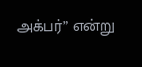அக்பர்” என்று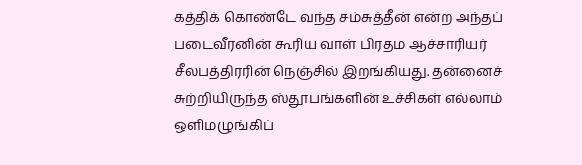கத்திக் கொண்டே வந்த சம்சுத்தீன் என்ற அந்தப் படைவீரனின் கூரிய வாள் பிரதம ஆச்சாரியர் சீலபத்திரரின் நெஞ்சில் இறங்கியது. தன்னைச் சுற்றியிருந்த ஸ்தூபங்களின் உச்சிகள் எல்லாம் ஒளிமழுங்கிப்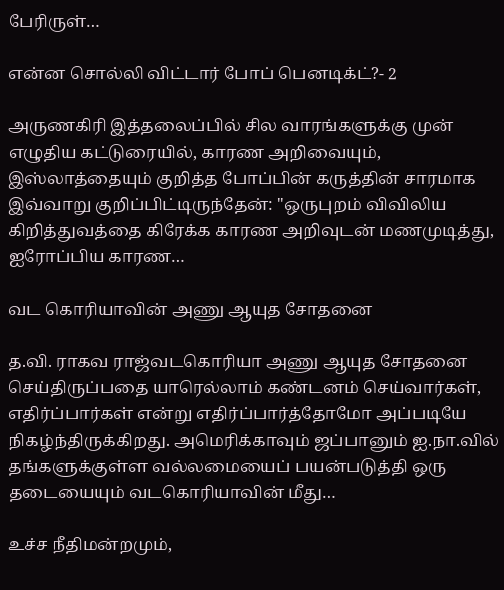பேரிருள்…

என்ன சொல்லி விட்டார் போப் பெனடிக்ட்?- 2

அருணகிரி இத்தலைப்பில் சில வாரங்களுக்கு முன் எழுதிய கட்டுரையில், காரண அறிவையும், இஸ்லாத்தையும் குறித்த போப்பின் கருத்தின் சாரமாக இவ்வாறு குறிப்பிட்டிருந்தேன்: "ஒருபுறம் விவிலிய கிறித்துவத்தை கிரேக்க காரண அறிவுடன் மணமுடித்து, ஐரோப்பிய காரண…

வட கொரியாவின் அணு ஆயுத சோதனை

த.வி. ராகவ ராஜ்வடகொரியா அணு ஆயுத சோதனை செய்திருப்பதை யாரெல்லாம் கண்டனம் செய்வார்கள், எதிர்ப்பார்கள் என்று எதிர்ப்பார்த்தோமோ அப்படியே நிகழ்ந்திருக்கிறது. அமெரிக்காவும் ஜப்பானும் ஐ.நா.வில் தங்களுக்குள்ள வல்லமையைப் பயன்படுத்தி ஒரு தடையையும் வடகொரியாவின் மீது…

உச்ச நீதிமன்றமும்,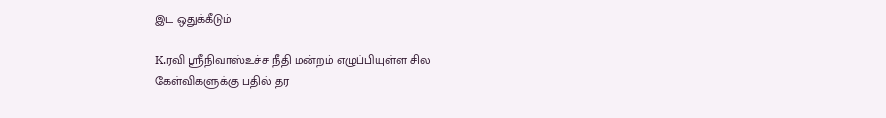இட ஒதுக்கீடும்

K.ரவி ஸ்ரீநிவாஸ்உச்ச நீதி மன்றம் எழுப்பியுள்ள சில கேள்விகளுக்கு பதில் தர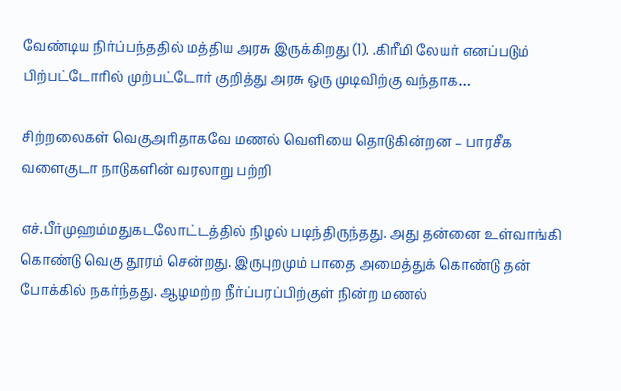வேண்டிய நிர்ப்பந்ததில் மத்திய அரசு இருக்கிறது (1). .கிரீமி லேயர் எனப்படும் பிற்பட்டோரில் முற்பட்டோர் குறித்து அரசு ஒரு முடிவிற்கு வந்தாக…

சிற்றலைகள் வெகுஅரிதாகவே மணல் வெளியை தொடுகின்றன – பாரசீக வளைகுடா நாடுகளின் வரலாறு பற்றி

எச்.பீர்முஹம்மதுகடலோட்டத்தில் நிழல் படிந்திருந்தது. அது தன்னை உள்வாங்கி கொண்டு வெகு தூரம் சென்றது. இருபுறமும் பாதை அமைத்துக் கொண்டு தன் போக்கில் நகர்ந்தது. ஆழமற்ற நீர்ப்பரப்பிற்குள் நின்ற மணல்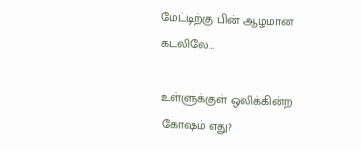மேட்டிற்கு பின் ஆழமான கடலிலே…

உள்ளுக்குள் ஒலிக்கின்ற கோஷம் எது?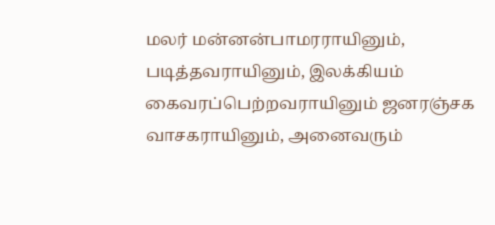மலர் மன்னன்பாமரராயினும், படித்தவராயினும், இலக்கியம் கைவரப்பெற்றவராயினும் ஜனரஞ்சக வாசகராயினும், அனைவரும்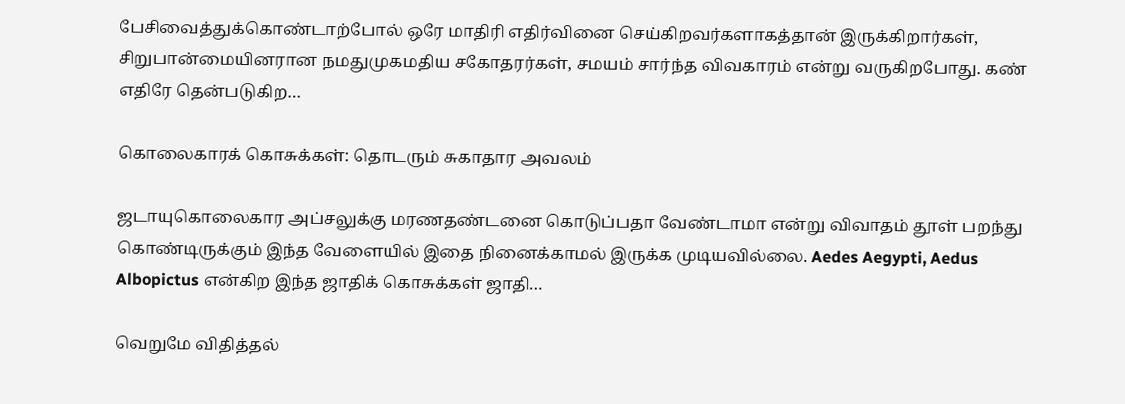பேசிவைத்துக்கொண்டாற்போல் ஒரே மாதிரி எதிர்வினை செய்கிறவர்களாகத்தான் இருக்கிறார்கள், சிறுபான்மையினரான நமதுமுகமதிய சகோதரர்கள், சமயம் சார்ந்த விவகாரம் என்று வருகிறபோது. கண் எதிரே தென்படுகிற…

கொலைகாரக் கொசுக்கள்: தொடரும் சுகாதார அவலம்

ஜடாயுகொலைகார அப்சலுக்கு மரணதண்டனை கொடுப்பதா வேண்டாமா என்று விவாதம் தூள் பறந்து கொண்டிருக்கும் இந்த வேளையில் இதை நினைக்காமல் இருக்க முடியவில்லை. Aedes Aegypti, Aedus Albopictus என்கிற இந்த ஜாதிக் கொசுக்கள் ஜாதி…

வெறுமே விதித்தல்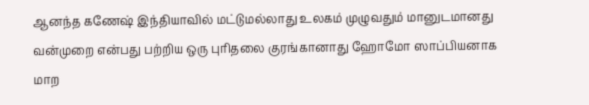ஆனந்த கணேஷ் இந்தியாவில் மட்டுமல்லாது உலகம் முழுவதும் மானுடமானது வன்முறை என்பது பற்றிய ஒரு புரிதலை குரங்கானாது ஹோமோ ஸாப்பியனாக மாற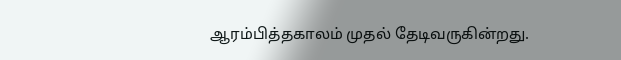ஆரம்பித்தகாலம் முதல் தேடிவருகின்றது.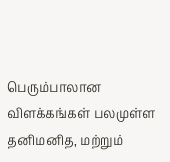பெரும்பாலான விளக்கங்கள் பலமுள்ள தனிமனித, மற்றும்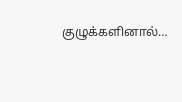குழுக்களினால்…